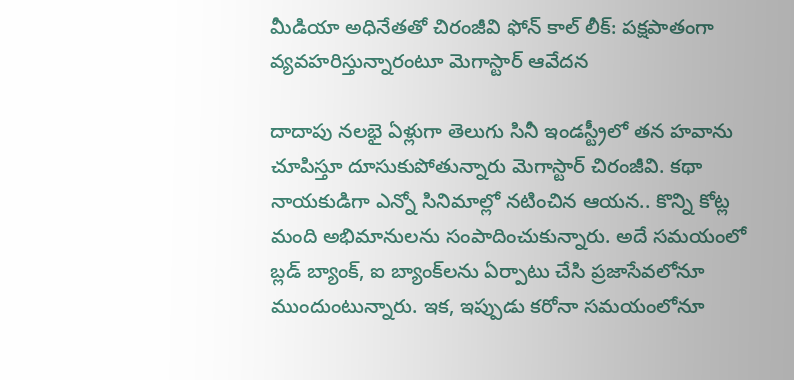మీడియా అధినేతతో చిరంజీవి ఫోన్ కాల్ లీక్: పక్షపాతంగా వ్యవహరిస్తున్నారంటూ మెగాస్టార్ ఆవేదన

దాదాపు నలభై ఏళ్లుగా తెలుగు సినీ ఇండస్ట్రీలో తన హవాను చూపిస్తూ దూసుకుపోతున్నారు మెగాస్టార్ చిరంజీవి. కథా నాయకుడిగా ఎన్నో సినిమాల్లో నటించిన ఆయన.. కొన్ని కోట్ల మంది అభిమానులను సంపాదించుకున్నారు. అదే సమయంలో బ్లడ్ బ్యాంక్, ఐ బ్యాంక్‌లను ఏర్పాటు చేసి ప్రజాసేవలోనూ ముందుంటున్నారు. ఇక, ఇప్పుడు కరోనా సమయంలోనూ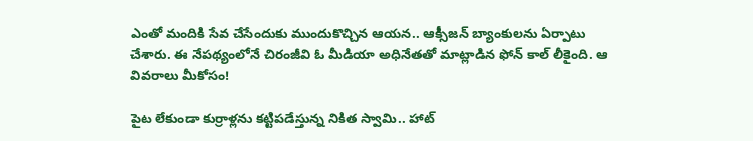ఎంతో మందికి సేవ చేసేందుకు ముందుకొచ్చిన ఆయన.. ఆక్సీజన్ బ్యాంకులను ఏర్పాటు చేశారు. ఈ నేపథ్యంలోనే చిరంజీవి ఓ మీడియా అధినేతతో మాట్లాడిన ఫోన్ కాల్ లీకైంది. ఆ వివరాలు మీకోసం!

పైట లేకుండా కుర్రాళ్లను కట్టిపడేస్తున్న నికిత స్వామి.. హాట్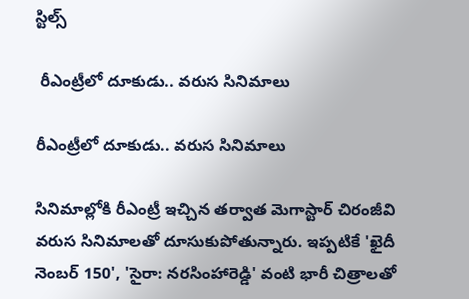స్టిల్స్

 రీఎంట్రీలో దూకుడు.. వరుస సినిమాలు

రీఎంట్రీలో దూకుడు.. వరుస సినిమాలు

సినిమాల్లోకి రీఎంట్రీ ఇచ్చిన తర్వాత మెగాస్టార్ చిరంజీవి వరుస సినిమాలతో దూసుకుపోతున్నారు. ఇప్పటికే 'ఖైదీ నెంబర్ 150', 'సైరా: నరసింహారెడ్డి' వంటి భారీ చిత్రాలతో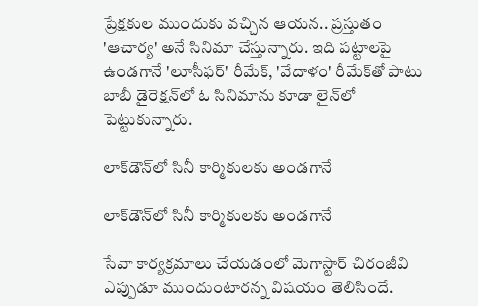ప్రేక్షకుల ముందుకు వచ్చిన ఆయన.. ప్రస్తుతం 'ఆచార్య' అనే సినిమా చేస్తున్నారు. ఇది పట్టాలపై ఉండగానే 'లూసీఫర్' రీమేక్, 'వేదాళం' రీమేక్‌తో పాటు బాబీ డైరెక్షన్‌లో ఓ సినిమాను కూడా లైన్‌లో పెట్టుకున్నారు.

లాక్‌డౌన్‌లో సినీ కార్మికులకు అండగానే

లాక్‌డౌన్‌లో సినీ కార్మికులకు అండగానే

సేవా కార్యక్రమాలు చేయడంలో మెగాస్టార్ చిరంజీవి ఎప్పుడూ ముందుంటారన్న విషయం తెలిసిందే.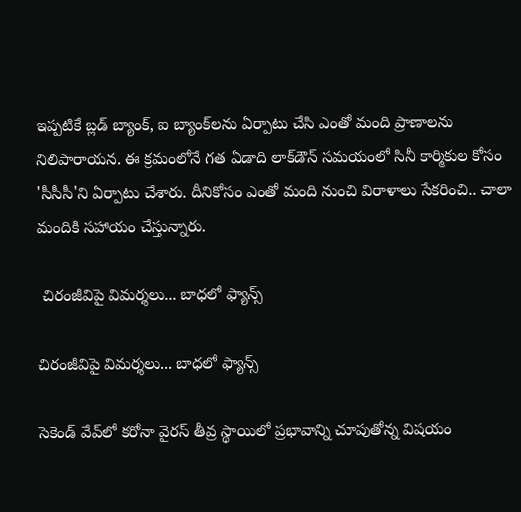ఇప్పటికే బ్లడ్ బ్యాంక్, ఐ బ్యాంక్‌లను ఏర్పాటు చేసి ఎంతో మంది ప్రాణాలను నిలిపారాయన. ఈ క్రమంలోనే గత ఏడాది లాక్‌డౌన్ సమయంలో సినీ కార్మికుల కోసం 'సీసీసీ'ని ఏర్పాటు చేశారు. దీనికోసం ఎంతో మంది నుంచి విరాళాలు సేకరించి.. చాలా మందికి సహాయం చేస్తున్నారు.

 చిరంజీవిపై విమర్శలు... బాధలో ఫ్యాన్స్

చిరంజీవిపై విమర్శలు... బాధలో ఫ్యాన్స్

సెకెండ్ వేవ్‌లో కరోనా వైరస్ తీవ్ర స్థాయిలో ప్రభావాన్ని చూపుతోన్న విషయం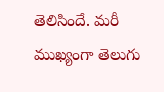తెలిసిందే. మరీ ముఖ్యంగా తెలుగు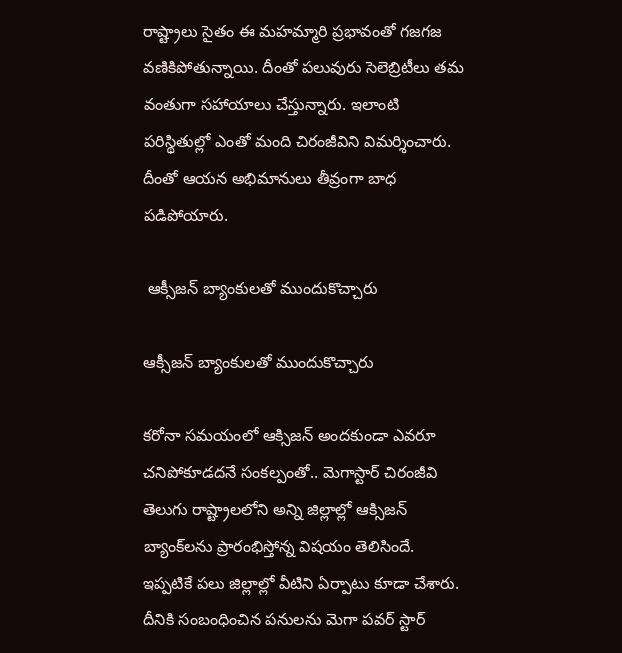రాష్ట్రాలు సైతం ఈ మహమ్మారి ప్రభావంతో గజగజ వణికిపోతున్నాయి. దీంతో పలువురు సెలెబ్రిటీలు తమ వంతుగా సహాయాలు చేస్తున్నారు. ఇలాంటి పరిస్థితుల్లో ఎంతో మంది చిరంజీవిని విమర్శించారు. దీంతో ఆయన అభిమానులు తీవ్రంగా బాధ పడిపోయారు.

 ఆక్సీజన్ బ్యాంకులతో ముందుకొచ్చారు

ఆక్సీజన్ బ్యాంకులతో ముందుకొచ్చారు

కరోనా సమయంలో ఆక్సిజన్ అందకుండా ఎవరూ చనిపోకూడదనే సంకల్పంతో.. మెగాస్టార్ చిరంజీవి తెలుగు రాష్ట్రాలలోని అన్ని జిల్లాల్లో ఆక్సిజన్ బ్యాంక్‌లను ప్రారంభిస్తోన్న విషయం తెలిసిందే. ఇప్పటికే పలు జిల్లాల్లో వీటిని ఏర్పాటు కూడా చేశారు. దీనికి సంబంధించిన పనులను మెగా పవర్ స్టార్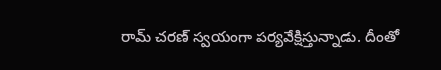రామ్ చరణ్ స్వయంగా పర్యవేక్షిస్తున్నాడు. దీంతో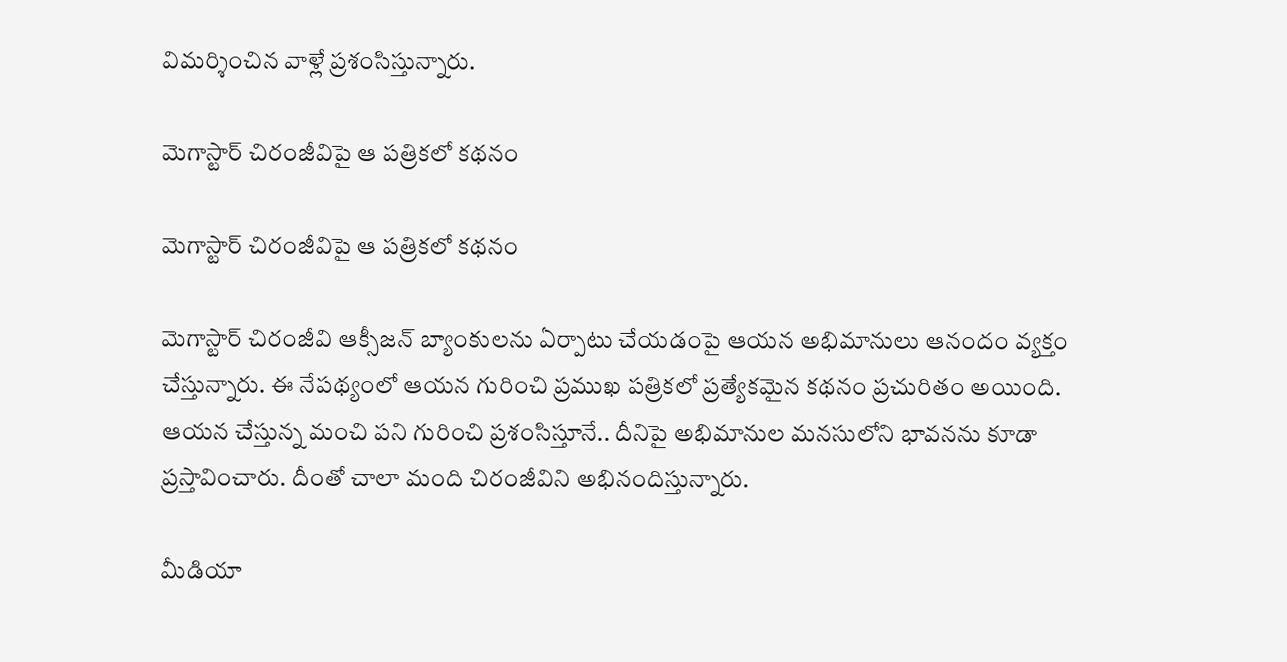విమర్శించిన వాళ్లే ప్రశంసిస్తున్నారు.

మెగాస్టార్ చిరంజీవిపై ఆ పత్రికలో కథనం

మెగాస్టార్ చిరంజీవిపై ఆ పత్రికలో కథనం

మెగాస్టార్ చిరంజీవి ఆక్సీజన్ బ్యాంకులను ఏర్పాటు చేయడంపై ఆయన అభిమానులు ఆనందం వ్యక్తం చేస్తున్నారు. ఈ నేపథ్యంలో ఆయన గురించి ప్రముఖ పత్రికలో ప్రత్యేకమైన కథనం ప్రచురితం అయింది. ఆయన చేస్తున్న మంచి పని గురించి ప్రశంసిస్తూనే.. దీనిపై అభిమానుల మనసులోని భావనను కూడా ప్రస్తావించారు. దీంతో చాలా మంది చిరంజీవిని అభినందిస్తున్నారు.

మీడియా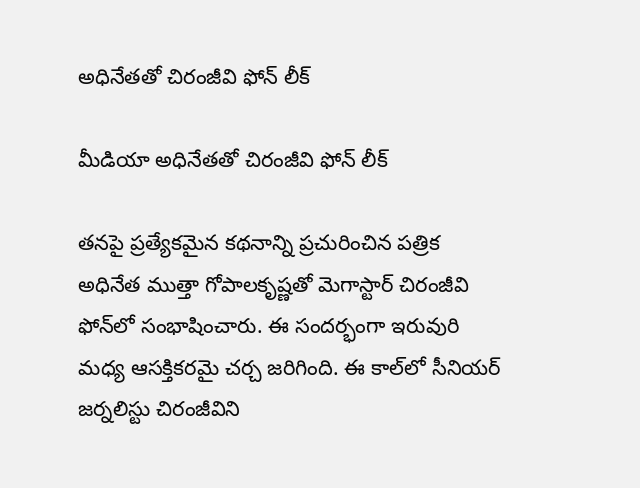అధినేతతో చిరంజీవి ఫోన్ లీక్

మీడియా అధినేతతో చిరంజీవి ఫోన్ లీక్

తనపై ప్రత్యేకమైన కథనాన్ని ప్రచురించిన పత్రిక అధినేత ముత్తా గోపాలకృష్ణతో మెగాస్టార్ చిరంజీవి ఫోన్‌లో సంభాషించారు. ఈ సందర్భంగా ఇరువురి మధ్య ఆసక్తికరమై చర్చ జరిగింది. ఈ కాల్‌లో సీనియర్ జర్నలిస్టు చిరంజీవిని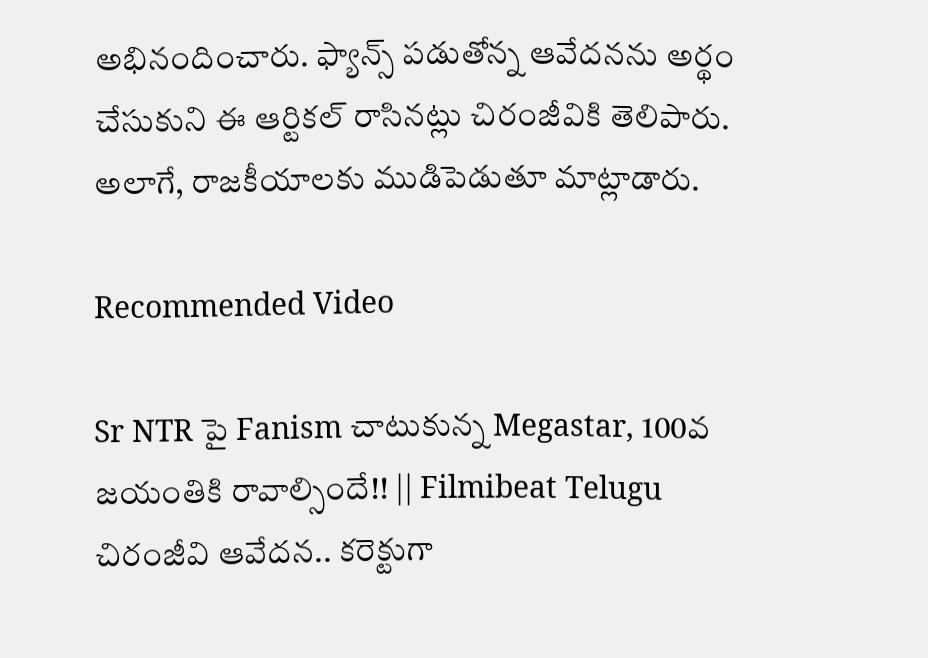అభినందించారు. ఫ్యాన్స్ పడుతోన్న ఆవేదనను అర్థం చేసుకుని ఈ ఆర్టికల్ రాసినట్లు చిరంజీవికి తెలిపారు. అలాగే, రాజకీయాలకు ముడిపెడుతూ మాట్లాడారు.

Recommended Video

Sr NTR పై Fanism చాటుకున్న Megastar, 100వ జయంతికి రావాల్సిందే!! || Filmibeat Telugu
చిరంజీవి ఆవేదన.. కరెక్టుగా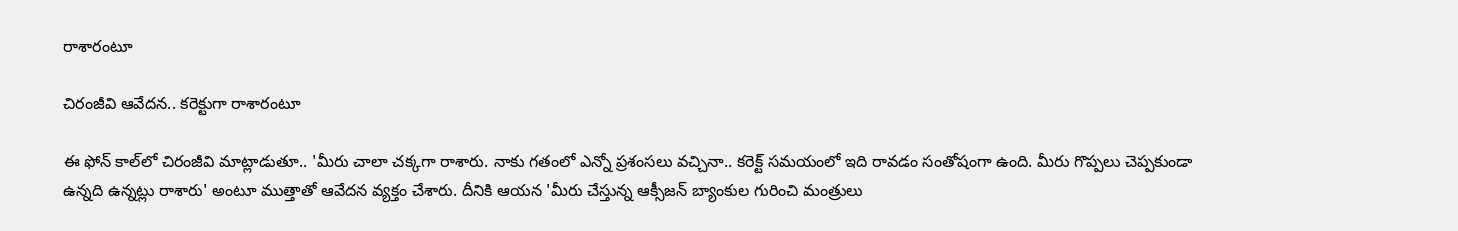రాశారంటూ

చిరంజీవి ఆవేదన.. కరెక్టుగా రాశారంటూ

ఈ ఫోన్ కాల్‌లో చిరంజీవి మాట్లాడుతూ.. 'మీరు చాలా చక్కగా రాశారు. నాకు గతంలో ఎన్నో ప్రశంసలు వచ్చినా.. కరెక్ట్ సమయంలో ఇది రావడం సంతోషంగా ఉంది. మీరు గొప్పలు చెప్పకుండా ఉన్నది ఉన్నట్లు రాశారు' అంటూ ముత్తాతో ఆవేదన వ్యక్తం చేశారు. దీనికి ఆయన 'మీరు చేస్తున్న ఆక్సీజన్ బ్యాంకుల గురించి మంత్రులు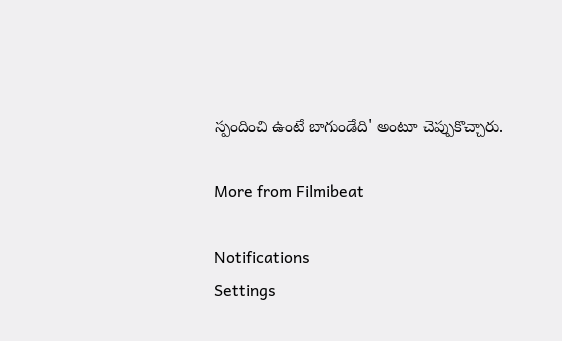స్పందించి ఉంటే బాగుండేది' అంటూ చెప్పుకొచ్చారు.

More from Filmibeat

Notifications
Settings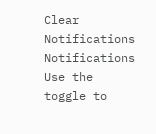Clear Notifications
Notifications
Use the toggle to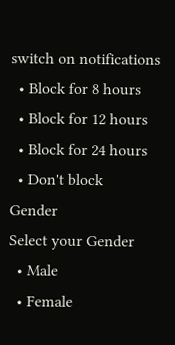switch on notifications
  • Block for 8 hours
  • Block for 12 hours
  • Block for 24 hours
  • Don't block
Gender
Select your Gender
  • Male
  • Female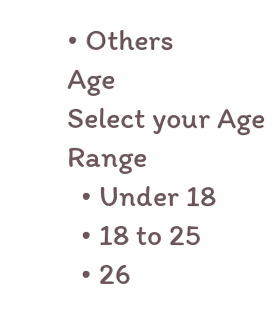• Others
Age
Select your Age Range
  • Under 18
  • 18 to 25
  • 26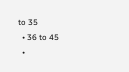to 35
  • 36 to 45
  •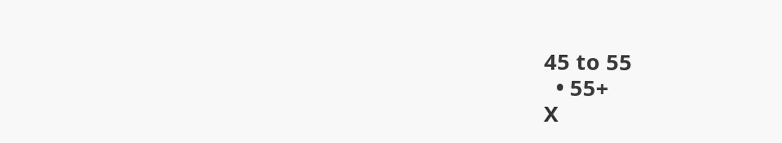45 to 55
  • 55+
X